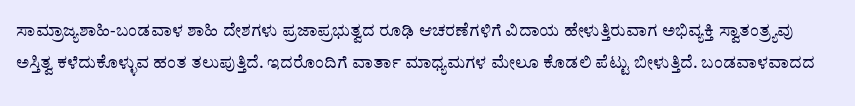ಸಾಮ್ರಾಜ್ಯಶಾಹಿ-ಬಂಡವಾಳ ಶಾಹಿ ದೇಶಗಳು ಪ್ರಜಾಪ್ರಭುತ್ವದ ರೂಢಿ ಆಚರಣೆಗಳಿಗೆ ವಿದಾಯ ಹೇಳುತ್ತಿರುವಾಗ ಅಭಿವ್ಯಕ್ತಿ ಸ್ವಾತಂತ್ರ್ಯವು ಅಸ್ತಿತ್ವ ಕಳೆದುಕೊಳ್ಳುವ ಹಂತ ತಲುಪುತ್ತಿದೆ. ಇದರೊಂದಿಗೆ ವಾರ್ತಾ ಮಾಧ್ಯಮಗಳ ಮೇಲೂ ಕೊಡಲಿ ಪೆಟ್ಟು ಬೀಳುತ್ತಿದೆ. ಬಂಡವಾಳವಾದದ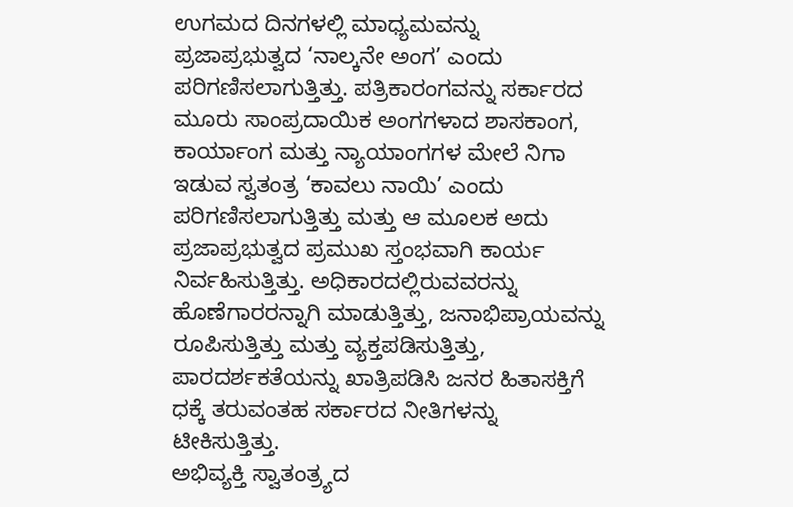ಉಗಮದ ದಿನಗಳಲ್ಲಿ ಮಾಧ್ಯಮವನ್ನು ಪ್ರಜಾಪ್ರಭುತ್ವದ ‘ನಾಲ್ಕನೇ ಅಂಗ’ ಎಂದು ಪರಿಗಣಿಸಲಾಗುತ್ತಿತ್ತು. ಪತ್ರಿಕಾರಂಗವನ್ನು ಸರ್ಕಾರದ ಮೂರು ಸಾಂಪ್ರದಾಯಿಕ ಅಂಗಗಳಾದ ಶಾಸಕಾಂಗ, ಕಾರ್ಯಾಂಗ ಮತ್ತು ನ್ಯಾಯಾಂಗಗಳ ಮೇಲೆ ನಿಗಾ ಇಡುವ ಸ್ವತಂತ್ರ ‘ಕಾವಲು ನಾಯಿ’ ಎಂದು ಪರಿಗಣಿಸಲಾಗುತ್ತಿತ್ತು ಮತ್ತು ಆ ಮೂಲಕ ಅದು ಪ್ರಜಾಪ್ರಭುತ್ವದ ಪ್ರಮುಖ ಸ್ತಂಭವಾಗಿ ಕಾರ್ಯ ನಿರ್ವಹಿಸುತ್ತಿತ್ತು. ಅಧಿಕಾರದಲ್ಲಿರುವವರನ್ನು ಹೊಣೆಗಾರರನ್ನಾಗಿ ಮಾಡುತ್ತಿತ್ತು, ಜನಾಭಿಪ್ರಾಯವನ್ನು ರೂಪಿಸುತ್ತಿತ್ತು ಮತ್ತು ವ್ಯಕ್ತಪಡಿಸುತ್ತಿತ್ತು, ಪಾರದರ್ಶಕತೆಯನ್ನು ಖಾತ್ರಿಪಡಿಸಿ ಜನರ ಹಿತಾಸಕ್ತಿಗೆ ಧಕ್ಕೆ ತರುವಂತಹ ಸರ್ಕಾರದ ನೀತಿಗಳನ್ನು ಟೀಕಿಸುತ್ತಿತ್ತು.
ಅಭಿವ್ಯಕ್ತಿ ಸ್ವಾತಂತ್ರ್ಯದ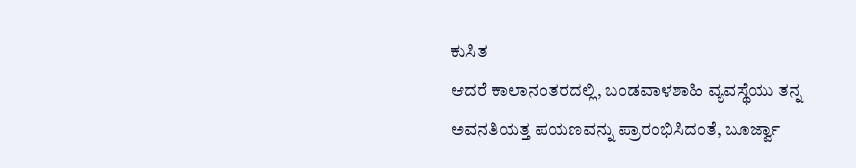ಕುಸಿತ
ಆದರೆ ಕಾಲಾನಂತರದಲ್ಲಿ, ಬಂಡವಾಳಶಾಹಿ ವ್ಯವಸ್ಥೆಯು ತನ್ನ ಅವನತಿಯತ್ತ ಪಯಣವನ್ನು ಪ್ರಾರಂಭಿಸಿದಂತೆ, ಬೂರ್ಜ್ವಾ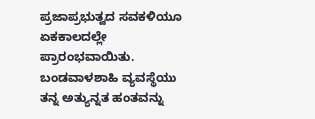ಪ್ರಜಾಪ್ರಭುತ್ವದ ಸವಕಳಿಯೂ ಏಕಕಾಲದಲ್ಲೇ ಪ್ರಾರಂಭವಾಯಿತು. ಬಂಡವಾಳಶಾಹಿ ವ್ಯವಸ್ಥೆಯು ತನ್ನ ಅತ್ಯುನ್ನತ ಹಂತವನ್ನು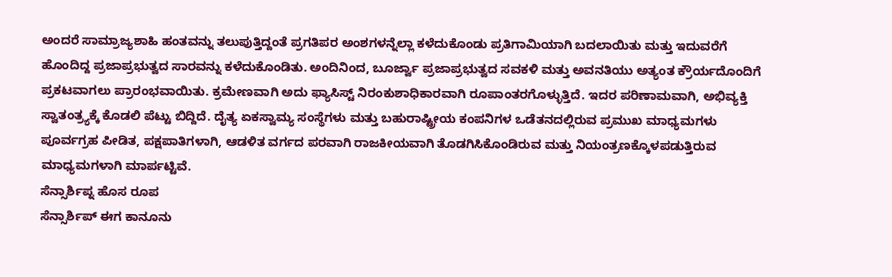ಅಂದರೆ ಸಾಮ್ರಾಜ್ಯಶಾಹಿ ಹಂತವನ್ನು ತಲುಪುತ್ತಿದ್ದಂತೆ ಪ್ರಗತಿಪರ ಅಂಶಗಳನ್ನೆಲ್ಲಾ ಕಳೆದುಕೊಂಡು ಪ್ರತಿಗಾಮಿಯಾಗಿ ಬದಲಾಯಿತು ಮತ್ತು ಇದುವರೆಗೆ ಹೊಂದಿದ್ದ ಪ್ರಜಾಪ್ರಭುತ್ವದ ಸಾರವನ್ನು ಕಳೆದುಕೊಂಡಿತು. ಅಂದಿನಿಂದ, ಬೂರ್ಜ್ವಾ ಪ್ರಜಾಪ್ರಭುತ್ವದ ಸವಕಳಿ ಮತ್ತು ಅವನತಿಯು ಅತ್ಯಂತ ಕ್ರೌರ್ಯದೊಂದಿಗೆ ಪ್ರಕಟವಾಗಲು ಪ್ರಾರಂಭವಾಯಿತು. ಕ್ರಮೇಣವಾಗಿ ಅದು ಫ್ಯಾಸಿಸ್ಟ್ ನಿರಂಕುಶಾಧಿಕಾರವಾಗಿ ರೂಪಾಂತರಗೊಳ್ಳುತ್ತಿದೆ. ಇದರ ಪರಿಣಾಮವಾಗಿ, ಅಭಿವ್ಯಕ್ತಿ ಸ್ವಾತಂತ್ರ್ಯಕ್ಕೆ ಕೊಡಲಿ ಪೆಟ್ಟು ಬಿದ್ದಿದೆ. ದೈತ್ಯ ಏಕಸ್ವಾಮ್ಯ ಸಂಸ್ಥೆಗಳು ಮತ್ತು ಬಹುರಾಷ್ಟ್ರೀಯ ಕಂಪನಿಗಳ ಒಡೆತನದಲ್ಲಿರುವ ಪ್ರಮುಖ ಮಾಧ್ಯಮಗಳು ಪೂರ್ವಗ್ರಹ ಪೀಡಿತ, ಪಕ್ಷಪಾತಿಗಳಾಗಿ, ಆಡಳಿತ ವರ್ಗದ ಪರವಾಗಿ ರಾಜಕೀಯವಾಗಿ ತೊಡಗಿಸಿಕೊಂಡಿರುವ ಮತ್ತು ನಿಯಂತ್ರಣಕ್ಕೊಳಪಡುತ್ತಿರುವ ಮಾಧ್ಯಮಗಳಾಗಿ ಮಾರ್ಪಟ್ಟಿವೆ.
ಸೆನ್ಸಾರ್ಶಿಪ್ನ ಹೊಸ ರೂಪ
ಸೆನ್ಸಾರ್ಶಿಪ್ ಈಗ ಕಾನೂನು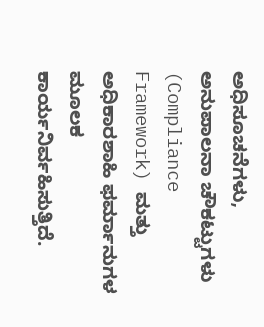ಅಧಿಸೂಚನೆಗಳು, ಅನುಪಾಲನಾ ಚೌಕಟ್ಟುಗಳು (Compliance Framework) ಮತ್ತು ಅಧಿಕಾರಶಾಹಿ ಫರ್ಮಾನುಗಳ ಮೂಲಕ ಕಾರ್ಯನಿರ್ವಹಿಸುತ್ತಿದೆ.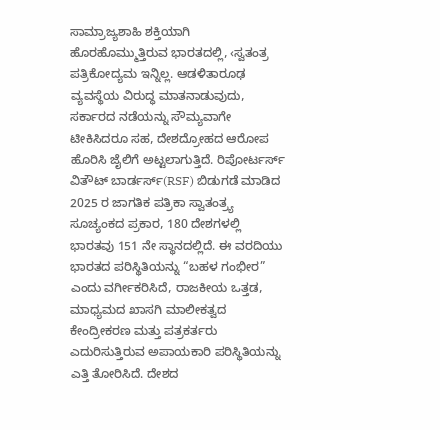ಸಾಮ್ರಾಜ್ಯಶಾಹಿ ಶಕ್ತಿಯಾಗಿ ಹೊರಹೊಮ್ಮುತ್ತಿರುವ ಭಾರತದಲ್ಲಿ, ‹ಸ್ವತಂತ್ರ ಪತ್ರಿಕೋದ್ಯಮ ಇನ್ನಿಲ್ಲ. ಆಡಳಿತಾರೂಢ ವ್ಯವಸ್ಥೆಯ ವಿರುದ್ಧ ಮಾತನಾಡುವುದು, ಸರ್ಕಾರದ ನಡೆಯನ್ನು ಸೌಮ್ಯವಾಗೇ ಟೀಕಿಸಿದರೂ ಸಹ, ದೇಶದ್ರೋಹದ ಆರೋಪ ಹೊರಿಸಿ ಜೈಲಿಗೆ ಅಟ್ಟಲಾಗುತ್ತಿದೆ. ರಿಪೋರ್ಟರ್ಸ್ ವಿತೌಟ್ ಬಾರ್ಡರ್ಸ್(RSF) ಬಿಡುಗಡೆ ಮಾಡಿದ 2025 ರ ಜಾಗತಿಕ ಪತ್ರಿಕಾ ಸ್ವಾತಂತ್ರ್ಯ ಸೂಚ್ಯಂಕದ ಪ್ರಕಾರ, 180 ದೇಶಗಳಲ್ಲಿ ಭಾರತವು 151 ನೇ ಸ್ಥಾನದಲ್ಲಿದೆ. ಈ ವರದಿಯು ಭಾರತದ ಪರಿಸ್ಥಿತಿಯನ್ನು “ಬಹಳ ಗಂಭೀರ” ಎಂದು ವರ್ಗೀಕರಿಸಿದೆ, ರಾಜಕೀಯ ಒತ್ತಡ, ಮಾಧ್ಯಮದ ಖಾಸಗಿ ಮಾಲೀಕತ್ವದ ಕೇಂದ್ರೀಕರಣ ಮತ್ತು ಪತ್ರಕರ್ತರು ಎದುರಿಸುತ್ತಿರುವ ಅಪಾಯಕಾರಿ ಪರಿಸ್ಥಿತಿಯನ್ನು ಎತ್ತಿ ತೋರಿಸಿದೆ. ದೇಶದ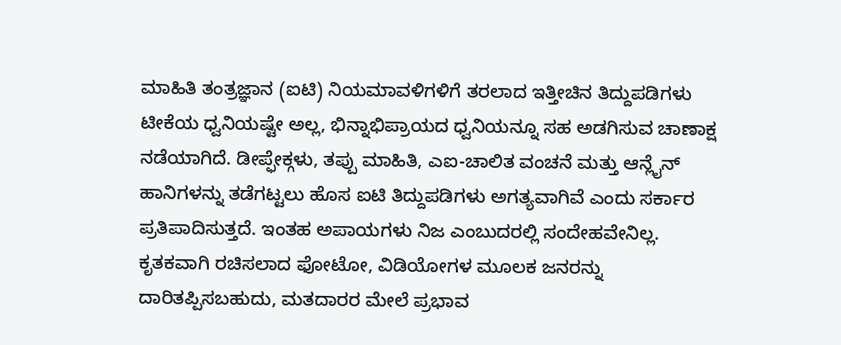ಮಾಹಿತಿ ತಂತ್ರಜ್ಞಾನ (ಐಟಿ) ನಿಯಮಾವಳಿಗಳಿಗೆ ತರಲಾದ ಇತ್ತೀಚಿನ ತಿದ್ದುಪಡಿಗಳು ಟೀಕೆಯ ಧ್ವನಿಯಷ್ಟೇ ಅಲ್ಲ, ಭಿನ್ನಾಭಿಪ್ರಾಯದ ಧ್ವನಿಯನ್ನೂ ಸಹ ಅಡಗಿಸುವ ಚಾಣಾಕ್ಷ ನಡೆಯಾಗಿದೆ. ಡೀಪ್ಫೇಕ್ಗಳು, ತಪ್ಪು ಮಾಹಿತಿ, ಎಐ-ಚಾಲಿತ ವಂಚನೆ ಮತ್ತು ಆನ್ಲೈನ್ ಹಾನಿಗಳನ್ನು ತಡೆಗಟ್ಟಲು ಹೊಸ ಐಟಿ ತಿದ್ದುಪಡಿಗಳು ಅಗತ್ಯವಾಗಿವೆ ಎಂದು ಸರ್ಕಾರ ಪ್ರತಿಪಾದಿಸುತ್ತದೆ. ಇಂತಹ ಅಪಾಯಗಳು ನಿಜ ಎಂಬುದರಲ್ಲಿ ಸಂದೇಹವೇನಿಲ್ಲ. ಕೃತಕವಾಗಿ ರಚಿಸಲಾದ ಫೋಟೋ, ವಿಡಿಯೋಗಳ ಮೂಲಕ ಜನರನ್ನು ದಾರಿತಪ್ಪಿಸಬಹುದು, ಮತದಾರರ ಮೇಲೆ ಪ್ರಭಾವ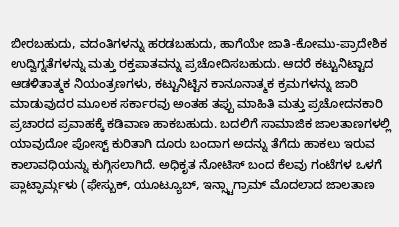ಬೀರಬಹುದು, ವದಂತಿಗಳನ್ನು ಹರಡಬಹುದು, ಹಾಗೆಯೇ ಜಾತಿ-ಕೋಮು-ಪ್ರಾದೇಶಿಕ ಉದ್ವಿಗ್ನತೆಗಳನ್ನು ಮತ್ತು ರಕ್ತಪಾತವನ್ನು ಪ್ರಚೋದಿಸಬಹುದು. ಆದರೆ ಕಟ್ಟುನಿಟ್ಟಾದ ಆಡಳಿತಾತ್ಮಕ ನಿಯಂತ್ರಣಗಳು, ಕಟ್ಟುನಿಟ್ಟಿನ ಕಾನೂನಾತ್ಮಕ ಕ್ರಮಗಳನ್ನು ಜಾರಿ ಮಾಡುವುದರ ಮೂಲಕ ಸರ್ಕಾರವು ಅಂತಹ ತಪ್ಪು ಮಾಹಿತಿ ಮತ್ತು ಪ್ರಚೋದನಕಾರಿ ಪ್ರಚಾರದ ಪ್ರವಾಹಕ್ಕೆ ಕಡಿವಾಣ ಹಾಕಬಹುದು. ಬದಲಿಗೆ ಸಾಮಾಜಿಕ ಜಾಲತಾಣಗಳಲ್ಲಿ ಯಾವುದೋ ಪೋಸ್ಟ್ ಕುರಿತಾಗಿ ದೂರು ಬಂದಾಗ ಅದನ್ನು ತೆಗೆದು ಹಾಕಲು ಇರುವ ಕಾಲಾವಧಿಯನ್ನು ಕುಗ್ಗಿಸಲಾಗಿದೆ. ಅಧಿಕೃತ ನೋಟಿಸ್ ಬಂದ ಕೆಲವು ಗಂಟೆಗಳ ಒಳಗೆ ಪ್ಲಾಟ್ಫಾರ್ಮ್ಗಳು (ಫೇಸ್ಬುಕ್, ಯೂಟ್ಯೂಬ್, ಇನ್ಸ್ಟಾಗ್ರಾಮ್ ಮೊದಲಾದ ಜಾಲತಾಣ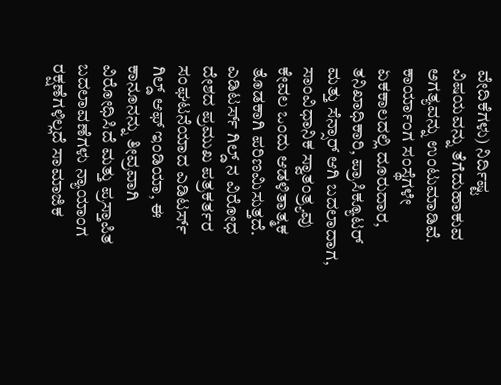ವೇದಿಕೆಗಳು) ನಿರ್ದಿಷ್ಟ ವಿಷಯವನ್ನು ತೆಗೆದುಹಾಕುವ ಅಗತ್ಯವನ್ನು ಉಂಟುಮಾಡಿವೆ. ಕಾರ್ಯಾಂಗ ಸಂಸ್ಥೆಗಳೇ ಏಕಕಾಲದಲ್ಲಿ ದೂರುದಾರ, ತನಿಖಾಧಿಕಾರಿ, ಪ್ರಾಸಿಕ್ಯೂಟರ್ ಮತ್ತು ಸೆನ್ಸಾರ್ ಆಗಿ ಬದಲಾದಾಗ, ಸಾಂವಿಧಾನಿಕ ಸ್ವಾತಂತ್ರ್ಯವು ಕೇವಲ ಒಂದು ಆಡಳಿತಾತ್ಮಕ ತೊಡಕಾಗಿ ಪರಿಣಮಿಸುತ್ತದೆ.
ಎಡಿಟರ್ಸ್ ಗಿಲ್ಡ್ ನ ವಿರೋಧ
ದೇಶದ ಪ್ರಮುಖ ಪತ್ರಕರ್ತರ ಸಂಘಟನೆಯಾದ ಎಡಿಟರ್ಸ್ ಗಿಲ್ಡ್ ಆಫ್ ಇಂಡಿಯಾ, ಈ ಕಾನೂನನ್ನು ತೀವ್ರವಾಗಿ ವಿರೋಧಿಸಿದೆ ಮತ್ತು ಪ್ರಸ್ತಾಪಿತ ಬದಲಾವಣೆಗಳು ನ್ಯಾಯಾಂಗ ರಕ್ಷಣೆಗಳಿಲ್ಲದೆ ಸಾಮಾಜಿಕ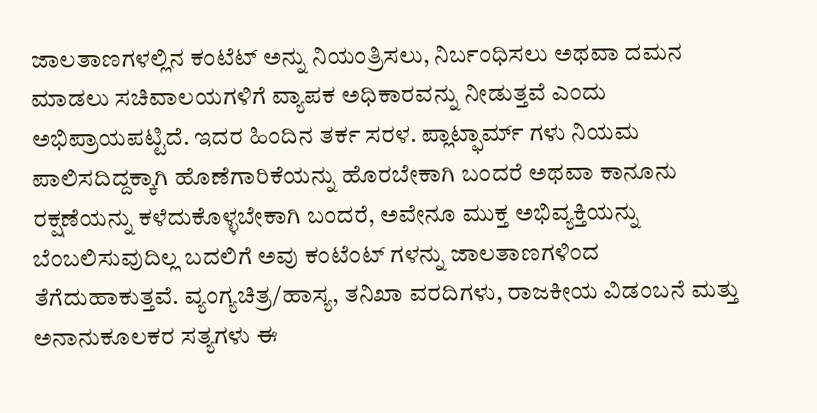ಜಾಲತಾಣಗಳಲ್ಲಿನ ಕಂಟೆಟ್ ಅನ್ನು ನಿಯಂತ್ರಿಸಲು, ನಿರ್ಬಂಧಿಸಲು ಅಥವಾ ದಮನ ಮಾಡಲು ಸಚಿವಾಲಯಗಳಿಗೆ ವ್ಯಾಪಕ ಅಧಿಕಾರವನ್ನು ನೀಡುತ್ತವೆ ಎಂದು ಅಭಿಪ್ರಾಯಪಟ್ಟಿದೆ. ಇದರ ಹಿಂದಿನ ತರ್ಕ ಸರಳ. ಪ್ಲಾಟ್ಫಾರ್ಮ್ ಗಳು ನಿಯಮ ಪಾಲಿಸದಿದ್ದಕ್ಕಾಗಿ ಹೊಣೆಗಾರಿಕೆಯನ್ನು ಹೊರಬೇಕಾಗಿ ಬಂದರೆ ಅಥವಾ ಕಾನೂನು ರಕ್ಷಣೆಯನ್ನು ಕಳೆದುಕೊಳ್ಳಬೇಕಾಗಿ ಬಂದರೆ, ಅವೇನೂ ಮುಕ್ತ ಅಭಿವ್ಯಕ್ತಿಯನ್ನು ಬೆಂಬಲಿಸುವುದಿಲ್ಲ ಬದಲಿಗೆ ಅವು ಕಂಟೆಂಟ್ ಗಳನ್ನು ಜಾಲತಾಣಗಳಿಂದ ತೆಗೆದುಹಾಕುತ್ತವೆ. ವ್ಯಂಗ್ಯಚಿತ್ರ/ಹಾಸ್ಯ, ತನಿಖಾ ವರದಿಗಳು, ರಾಜಕೀಯ ವಿಡಂಬನೆ ಮತ್ತು ಅನಾನುಕೂಲಕರ ಸತ್ಯಗಳು ಈ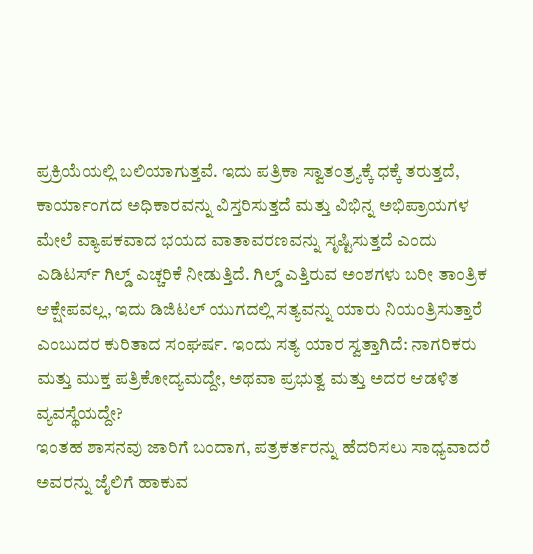ಪ್ರಕ್ರಿಯೆಯಲ್ಲಿ ಬಲಿಯಾಗುತ್ತವೆ. ಇದು ಪತ್ರಿಕಾ ಸ್ವಾತಂತ್ರ್ಯಕ್ಕೆ ಧಕ್ಕೆ ತರುತ್ತದೆ, ಕಾರ್ಯಾಂಗದ ಅಧಿಕಾರವನ್ನು ವಿಸ್ತರಿಸುತ್ತದೆ ಮತ್ತು ವಿಭಿನ್ನ ಅಭಿಪ್ರಾಯಗಳ ಮೇಲೆ ವ್ಯಾಪಕವಾದ ಭಯದ ವಾತಾವರಣವನ್ನು ಸೃಷ್ಟಿಸುತ್ತದೆ ಎಂದು ಎಡಿಟರ್ಸ್ ಗಿಲ್ಡ್ ಎಚ್ಚರಿಕೆ ನೀಡುತ್ತಿದೆ. ಗಿಲ್ಡ್ ಎತ್ತಿರುವ ಅಂಶಗಳು ಬರೀ ತಾಂತ್ರಿಕ ಆಕ್ಷೇಪವಲ್ಲ, ಇದು ಡಿಜಿಟಲ್ ಯುಗದಲ್ಲಿ ಸತ್ಯವನ್ನು ಯಾರು ನಿಯಂತ್ರಿಸುತ್ತಾರೆ ಎಂಬುದರ ಕುರಿತಾದ ಸಂಘರ್ಷ. ಇಂದು ಸತ್ಯ ಯಾರ ಸ್ವತ್ತಾಗಿದೆ: ನಾಗರಿಕರು ಮತ್ತು ಮುಕ್ತ ಪತ್ರಿಕೋದ್ಯಮದ್ದೇ, ಅಥವಾ ಪ್ರಭುತ್ವ ಮತ್ತು ಅದರ ಆಡಳಿತ ವ್ಯವಸ್ಥೆಯದ್ದೇ?
ಇಂತಹ ಶಾಸನವು ಜಾರಿಗೆ ಬಂದಾಗ, ಪತ್ರಕರ್ತರನ್ನು ಹೆದರಿಸಲು ಸಾಧ್ಯವಾದರೆ ಅವರನ್ನು ಜೈಲಿಗೆ ಹಾಕುವ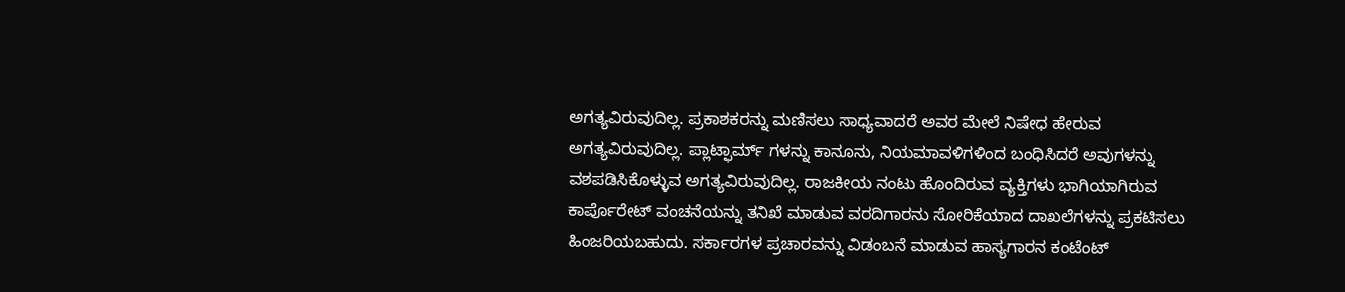ಅಗತ್ಯವಿರುವುದಿಲ್ಲ. ಪ್ರಕಾಶಕರನ್ನು ಮಣಿಸಲು ಸಾಧ್ಯವಾದರೆ ಅವರ ಮೇಲೆ ನಿಷೇಧ ಹೇರುವ ಅಗತ್ಯವಿರುವುದಿಲ್ಲ. ಪ್ಲಾಟ್ಫಾರ್ಮ್ ಗಳನ್ನು ಕಾನೂನು, ನಿಯಮಾವಳಿಗಳಿಂದ ಬಂಧಿಸಿದರೆ ಅವುಗಳನ್ನು ವಶಪಡಿಸಿಕೊಳ್ಳುವ ಅಗತ್ಯವಿರುವುದಿಲ್ಲ. ರಾಜಕೀಯ ನಂಟು ಹೊಂದಿರುವ ವ್ಯಕ್ತಿಗಳು ಭಾಗಿಯಾಗಿರುವ ಕಾರ್ಪೊರೇಟ್ ವಂಚನೆಯನ್ನು ತನಿಖೆ ಮಾಡುವ ವರದಿಗಾರನು ಸೋರಿಕೆಯಾದ ದಾಖಲೆಗಳನ್ನು ಪ್ರಕಟಿಸಲು ಹಿಂಜರಿಯಬಹುದು. ಸರ್ಕಾರಗಳ ಪ್ರಚಾರವನ್ನು ವಿಡಂಬನೆ ಮಾಡುವ ಹಾಸ್ಯಗಾರನ ಕಂಟೆಂಟ್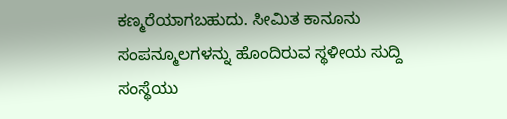ಕಣ್ಮರೆಯಾಗಬಹುದು. ಸೀಮಿತ ಕಾನೂನು ಸಂಪನ್ಮೂಲಗಳನ್ನು ಹೊಂದಿರುವ ಸ್ಥಳೀಯ ಸುದ್ದಿ ಸಂಸ್ಥೆಯು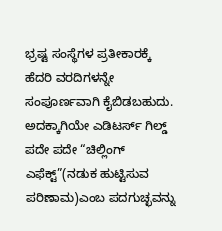ಭ್ರಷ್ಟ ಸಂಸ್ಥೆಗಳ ಪ್ರತೀಕಾರಕ್ಕೆ ಹೆದರಿ ವರದಿಗಳನ್ನೇ ಸಂಪೂರ್ಣವಾಗಿ ಕೈಬಿಡಬಹುದು.
ಅದಕ್ಕಾಗಿಯೇ ಎಡಿಟರ್ಸ್ ಗಿಲ್ಡ್ ಪದೇ ಪದೇ “ಚಿಲ್ಲಿಂಗ್ ಎಫೆಕ್ಟ್”(ನಡುಕ ಹುಟ್ಟಿಸುವ ಪರಿಣಾಮ)ಎಂಬ ಪದಗುಚ್ಛವನ್ನು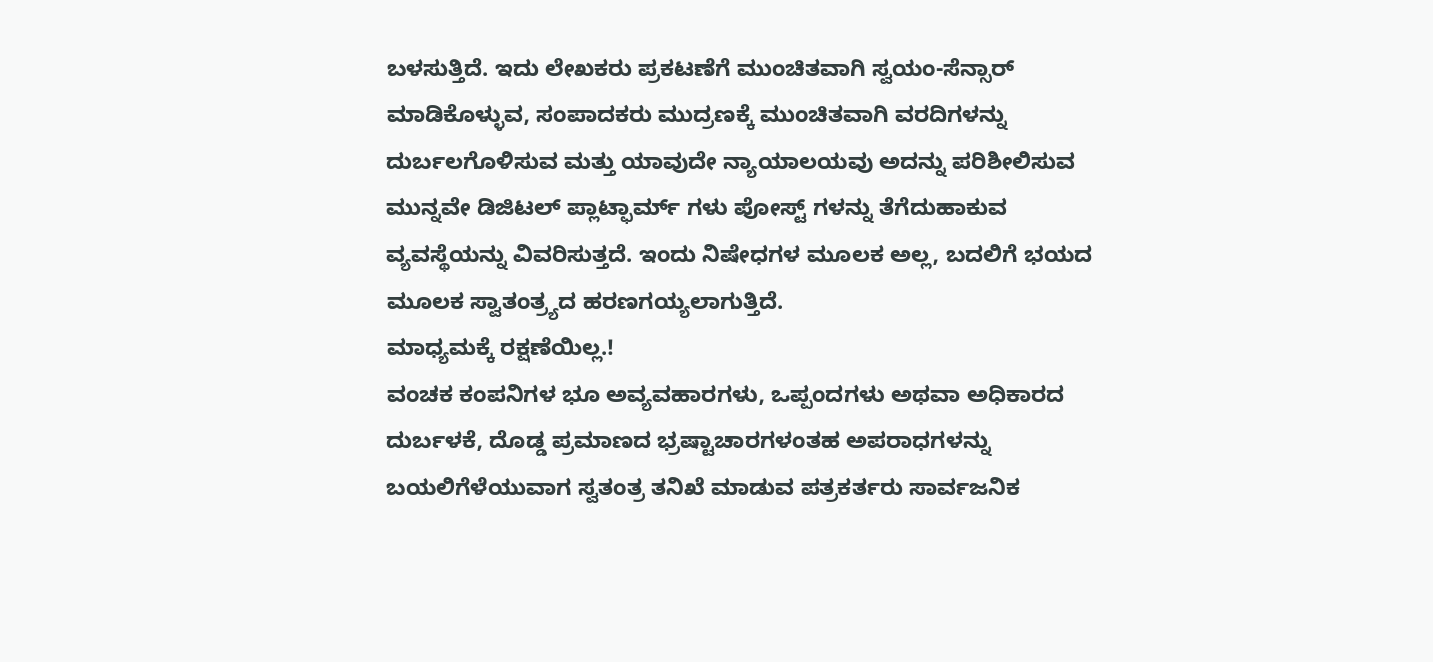ಬಳಸುತ್ತಿದೆ. ಇದು ಲೇಖಕರು ಪ್ರಕಟಣೆಗೆ ಮುಂಚಿತವಾಗಿ ಸ್ವಯಂ-ಸೆನ್ಸಾರ್ ಮಾಡಿಕೊಳ್ಳುವ, ಸಂಪಾದಕರು ಮುದ್ರಣಕ್ಕೆ ಮುಂಚಿತವಾಗಿ ವರದಿಗಳನ್ನು ದುರ್ಬಲಗೊಳಿಸುವ ಮತ್ತು ಯಾವುದೇ ನ್ಯಾಯಾಲಯವು ಅದನ್ನು ಪರಿಶೀಲಿಸುವ ಮುನ್ನವೇ ಡಿಜಿಟಲ್ ಪ್ಲಾಟ್ಫಾರ್ಮ್ ಗಳು ಪೋಸ್ಟ್ ಗಳನ್ನು ತೆಗೆದುಹಾಕುವ ವ್ಯವಸ್ಥೆಯನ್ನು ವಿವರಿಸುತ್ತದೆ. ಇಂದು ನಿಷೇಧಗಳ ಮೂಲಕ ಅಲ್ಲ, ಬದಲಿಗೆ ಭಯದ ಮೂಲಕ ಸ್ವಾತಂತ್ರ್ಯದ ಹರಣಗಯ್ಯಲಾಗುತ್ತಿದೆ.
ಮಾಧ್ಯಮಕ್ಕೆ ರಕ್ಷಣೆಯಿಲ್ಲ.!
ವಂಚಕ ಕಂಪನಿಗಳ ಭೂ ಅವ್ಯವಹಾರಗಳು, ಒಪ್ಪಂದಗಳು ಅಥವಾ ಅಧಿಕಾರದ ದುರ್ಬಳಕೆ, ದೊಡ್ಡ ಪ್ರಮಾಣದ ಭ್ರಷ್ಟಾಚಾರಗಳಂತಹ ಅಪರಾಧಗಳನ್ನು ಬಯಲಿಗೆಳೆಯುವಾಗ ಸ್ವತಂತ್ರ ತನಿಖೆ ಮಾಡುವ ಪತ್ರಕರ್ತರು ಸಾರ್ವಜನಿಕ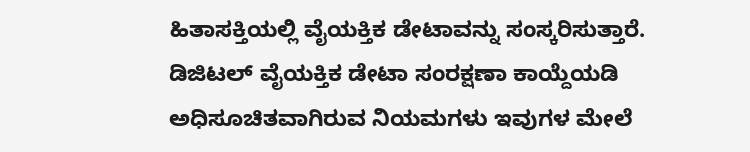ಹಿತಾಸಕ್ತಿಯಲ್ಲಿ ವೈಯಕ್ತಿಕ ಡೇಟಾವನ್ನು ಸಂಸ್ಕರಿಸುತ್ತಾರೆ. ಡಿಜಿಟಲ್ ವೈಯಕ್ತಿಕ ಡೇಟಾ ಸಂರಕ್ಷಣಾ ಕಾಯ್ದೆಯಡಿ ಅಧಿಸೂಚಿತವಾಗಿರುವ ನಿಯಮಗಳು ಇವುಗಳ ಮೇಲೆ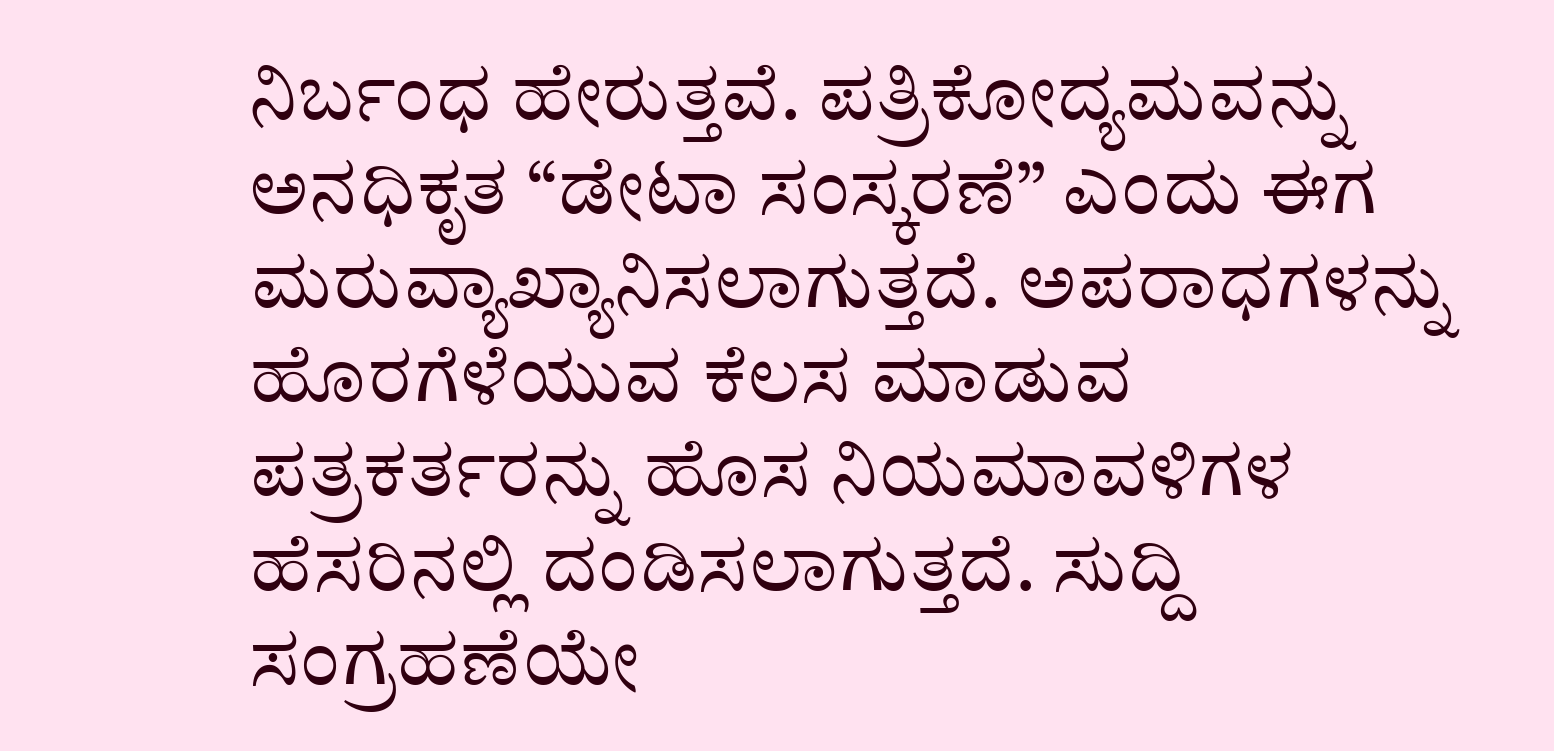ನಿರ್ಬಂಧ ಹೇರುತ್ತವೆ. ಪತ್ರಿಕೋದ್ಯಮವನ್ನು ಅನಧಿಕೃತ “ಡೇಟಾ ಸಂಸ್ಕರಣೆ” ಎಂದು ಈಗ ಮರುವ್ಯಾಖ್ಯಾನಿಸಲಾಗುತ್ತದೆ. ಅಪರಾಧಗಳನ್ನು ಹೊರಗೆಳೆಯುವ ಕೆಲಸ ಮಾಡುವ ಪತ್ರಕರ್ತರನ್ನು ಹೊಸ ನಿಯಮಾವಳಿಗಳ ಹೆಸರಿನಲ್ಲಿ ದಂಡಿಸಲಾಗುತ್ತದೆ. ಸುದ್ದಿ ಸಂಗ್ರಹಣೆಯೇ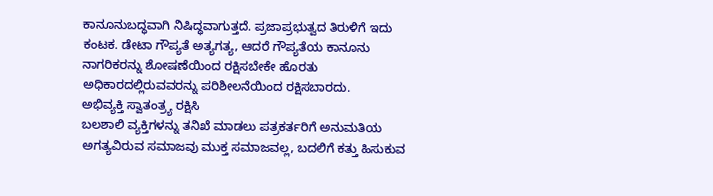ಕಾನೂನುಬದ್ಧವಾಗಿ ನಿಷಿದ್ಧವಾಗುತ್ತದೆ. ಪ್ರಜಾಪ್ರಭುತ್ವದ ತಿರುಳಿಗೆ ಇದು ಕಂಟಕ. ಡೇಟಾ ಗೌಪ್ಯತೆ ಅತ್ಯಗತ್ಯ, ಆದರೆ ಗೌಪ್ಯತೆಯ ಕಾನೂನು ನಾಗರಿಕರನ್ನು ಶೋಷಣೆಯಿಂದ ರಕ್ಷಿಸಬೇಕೇ ಹೊರತು ಅಧಿಕಾರದಲ್ಲಿರುವವರನ್ನು ಪರಿಶೀಲನೆಯಿಂದ ರಕ್ಷಿಸಬಾರದು.
ಅಭಿವ್ಯಕ್ತಿ ಸ್ವಾತಂತ್ರ್ಯ ರಕ್ಷಿಸಿ
ಬಲಶಾಲಿ ವ್ಯಕ್ತಿಗಳನ್ನು ತನಿಖೆ ಮಾಡಲು ಪತ್ರಕರ್ತರಿಗೆ ಅನುಮತಿಯ ಅಗತ್ಯವಿರುವ ಸಮಾಜವು ಮುಕ್ತ ಸಮಾಜವಲ್ಲ, ಬದಲಿಗೆ ಕತ್ತು ಹಿಸುಕುವ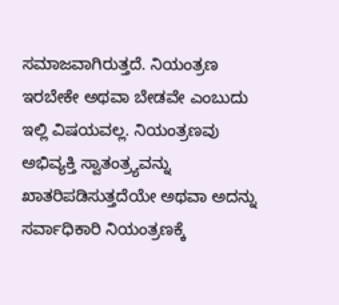ಸಮಾಜವಾಗಿರುತ್ತದೆ. ನಿಯಂತ್ರಣ ಇರಬೇಕೇ ಅಥವಾ ಬೇಡವೇ ಎಂಬುದು ಇಲ್ಲಿ ವಿಷಯವಲ್ಲ. ನಿಯಂತ್ರಣವು ಅಭಿವ್ಯಕ್ತಿ ಸ್ವಾತಂತ್ರ್ಯವನ್ನು ಖಾತರಿಪಡಿಸುತ್ತದೆಯೇ ಅಥವಾ ಅದನ್ನು ಸರ್ವಾಧಿಕಾರಿ ನಿಯಂತ್ರಣಕ್ಕೆ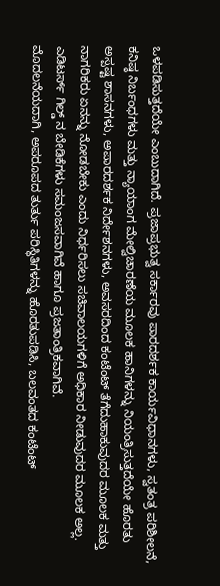ಒಳಪಡಿಸುತ್ತದೆಯೇ ಎಂಬುದಾಗಿದೆ. ಪ್ರಜಾಪ್ರಭುತ್ವ ಸರ್ಕಾರವು ಪಾರದರ್ಶಕ ಕಾರ್ಯವಿಧಾನಗಳು, ಸ್ವತಂತ್ರ ಪರಿಶೀಲನೆ, ಕನಿಷ್ಠ ನಿರ್ಬಂಧಗಳು ಮತ್ತು ನ್ಯಾಯಾಂಗ ಮೇಲ್ವಿಚಾರಣೆಯ ಮೂಲಕ ಹಾನಿಗಳನ್ನು ನಿಯಂತ್ರಿಸುತ್ತದೆಯೇ ಹೊರತು ಅಸ್ಪಷ್ಟ ಶಾಸನಗಳು, ಅಪಾರದರ್ಶಕ ನಿರ್ದೇಶನಗಳು, ಅವಸರದಿಂದ ಕಂಟೆಂಟ್ ತೆಗೆದುಹಾಕುವುದರ ಮೂಲಕ ಮತ್ತು ನಾಗರಿಕರು ಏನನ್ನು ನೋಡಬೇಕು ಎಂದು ನಿರ್ಧರಿಸಲು ಸಚಿವಾಲಯಗಳಿಗೆ ಅಧಿಕಾರ ನೀಡುವುದರ ಮೂಲಕ ಅಲ್ಲ. ಎಡಿಟರ್ಸ್ ಗಿಲ್ಡ್ ನ ಬೇಡಿಕೆಗಳು ಸಮಂಜಸವಾಗಿವೆ ಹಾಗೂ ಪ್ರಜತಾಂತ್ರಿಕವಾಗಿವೆ.
ಮೊದಲನೆಯದಾಗಿ, ಅಪರೂಪದ ತುರ್ತು ಪರಿಸ್ಥಿತಿಗಳನ್ನು ಹೊರತುಪಡಿಸಿ, ಬಲವಂತದ ಕಂಟೆಂಟ್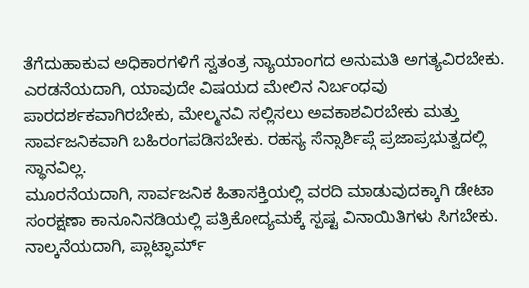ತೆಗೆದುಹಾಕುವ ಅಧಿಕಾರಗಳಿಗೆ ಸ್ವತಂತ್ರ ನ್ಯಾಯಾಂಗದ ಅನುಮತಿ ಅಗತ್ಯವಿರಬೇಕು.
ಎರಡನೆಯದಾಗಿ, ಯಾವುದೇ ವಿಷಯದ ಮೇಲಿನ ನಿರ್ಬಂಧವು ಪಾರದರ್ಶಕವಾಗಿರಬೇಕು, ಮೇಲ್ಮನವಿ ಸಲ್ಲಿಸಲು ಅವಕಾಶವಿರಬೇಕು ಮತ್ತು ಸಾರ್ವಜನಿಕವಾಗಿ ಬಹಿರಂಗಪಡಿಸಬೇಕು. ರಹಸ್ಯ ಸೆನ್ಸಾರ್ಶಿಪ್ಗೆ ಪ್ರಜಾಪ್ರಭುತ್ವದಲ್ಲಿ ಸ್ಥಾನವಿಲ್ಲ.
ಮೂರನೆಯದಾಗಿ, ಸಾರ್ವಜನಿಕ ಹಿತಾಸಕ್ತಿಯಲ್ಲಿ ವರದಿ ಮಾಡುವುದಕ್ಕಾಗಿ ಡೇಟಾ ಸಂರಕ್ಷಣಾ ಕಾನೂನಿನಡಿಯಲ್ಲಿ ಪತ್ರಿಕೋದ್ಯಮಕ್ಕೆ ಸ್ಪಷ್ಟ ವಿನಾಯಿತಿಗಳು ಸಿಗಬೇಕು.
ನಾಲ್ಕನೆಯದಾಗಿ, ಪ್ಲಾಟ್ಫಾರ್ಮ್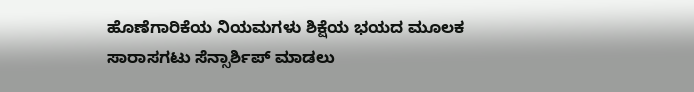ಹೊಣೆಗಾರಿಕೆಯ ನಿಯಮಗಳು ಶಿಕ್ಷೆಯ ಭಯದ ಮೂಲಕ ಸಾರಾಸಗಟು ಸೆನ್ಸಾರ್ಶಿಪ್ ಮಾಡಲು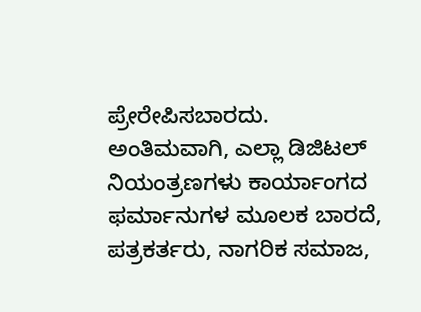ಪ್ರೇರೇಪಿಸಬಾರದು.
ಅಂತಿಮವಾಗಿ, ಎಲ್ಲಾ ಡಿಜಿಟಲ್ ನಿಯಂತ್ರಣಗಳು ಕಾರ್ಯಾಂಗದ ಫರ್ಮಾನುಗಳ ಮೂಲಕ ಬಾರದೆ, ಪತ್ರಕರ್ತರು, ನಾಗರಿಕ ಸಮಾಜ,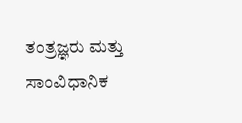ತಂತ್ರಜ್ಞರು ಮತ್ತು ಸಾಂವಿಧಾನಿಕ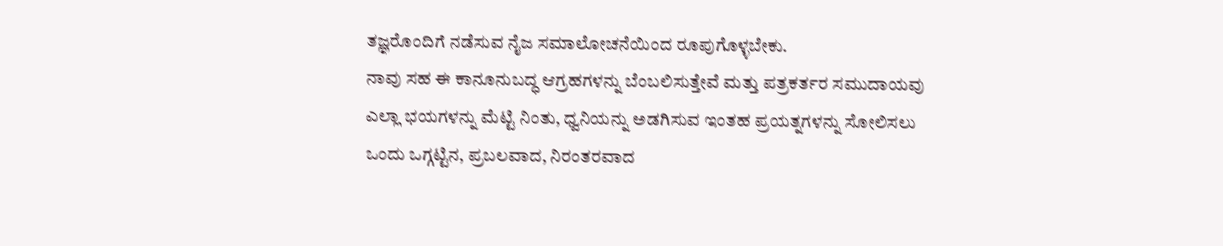ತಜ್ಞರೊಂದಿಗೆ ನಡೆಸುವ ನೈಜ ಸಮಾಲೋಚನೆಯಿಂದ ರೂಪುಗೊಳ್ಳಬೇಕು.
ನಾವು ಸಹ ಈ ಕಾನೂನುಬದ್ಧ ಆಗ್ರಹಗಳನ್ನು ಬೆಂಬಲಿಸುತ್ತೇವೆ ಮತ್ತು ಪತ್ರಕರ್ತರ ಸಮುದಾಯವು ಎಲ್ಲಾ ಭಯಗಳನ್ನು ಮೆಟ್ಟಿ ನಿಂತು, ಧ್ವನಿಯನ್ನು ಅಡಗಿಸುವ ಇಂತಹ ಪ್ರಯತ್ನಗಳನ್ನು ಸೋಲಿಸಲು ಒಂದು ಒಗ್ಗಟ್ಟಿನ, ಪ್ರಬಲವಾದ, ನಿರಂತರವಾದ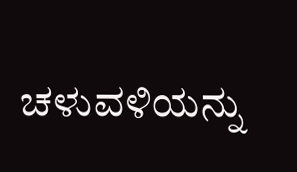ಚಳುವಳಿಯನ್ನು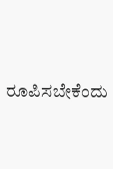ರೂಪಿಸಬೇಕೆಂದು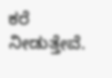ಕರೆ ನೀಡುತ್ತೇವೆ.